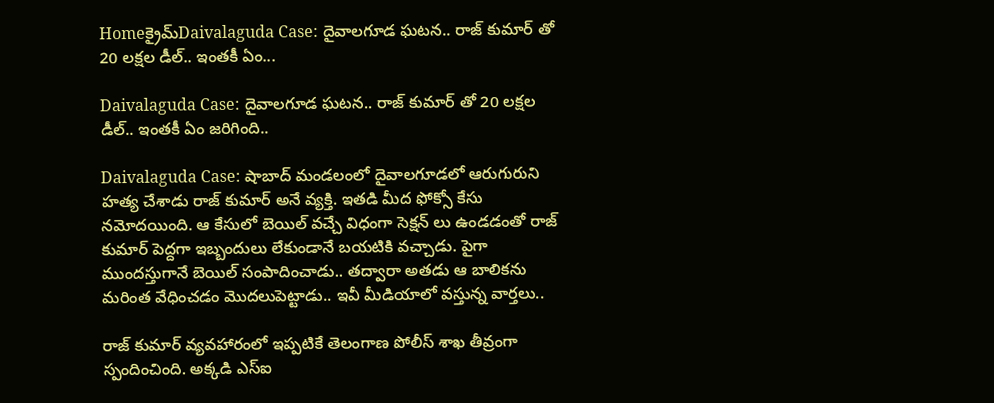Homeక్రైమ్‌Daivalaguda Case: దైవాలగూడ ఘటన.. రాజ్ కుమార్ తో 20 లక్షల డీల్.. ఇంతకీ ఏం...

Daivalaguda Case: దైవాలగూడ ఘటన.. రాజ్ కుమార్ తో 20 లక్షల డీల్.. ఇంతకీ ఏం జరిగింది..

Daivalaguda Case: షాబాద్ మండలంలో దైవాలగూడలో ఆరుగురుని హత్య చేశాడు రాజ్ కుమార్ అనే వ్యక్తి. ఇతడి మీద ఫోక్సో కేసు నమోదయింది. ఆ కేసులో బెయిల్ వచ్చే విధంగా సెక్షన్ లు ఉండడంతో రాజ్ కుమార్ పెద్దగా ఇబ్బందులు లేకుండానే బయటికి వచ్చాడు. పైగా ముందస్తుగానే బెయిల్ సంపాదించాడు.. తద్వారా అతడు ఆ బాలికను మరింత వేధించడం మొదలుపెట్టాడు.. ఇవీ మీడియాలో వస్తున్న వార్తలు..

రాజ్ కుమార్ వ్యవహారంలో ఇప్పటికే తెలంగాణ పోలీస్ శాఖ తీవ్రంగా స్పందించింది. అక్కడి ఎస్ఐ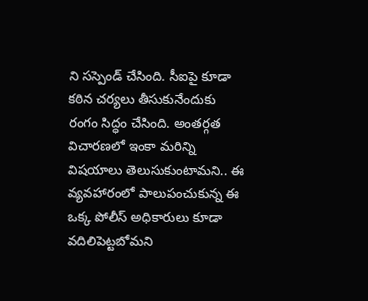ని సస్పెండ్ చేసింది. సీఐపై కూడా కఠిన చర్యలు తీసుకునేందుకు రంగం సిద్ధం చేసింది. అంతర్గత విచారణలో ఇంకా మరిన్ని విషయాలు తెలుసుకుంటామని.. ఈ వ్యవహారంలో పాలుపంచుకున్న ఈ ఒక్క పోలీస్ అధికారులు కూడా వదిలిపెట్టబోమని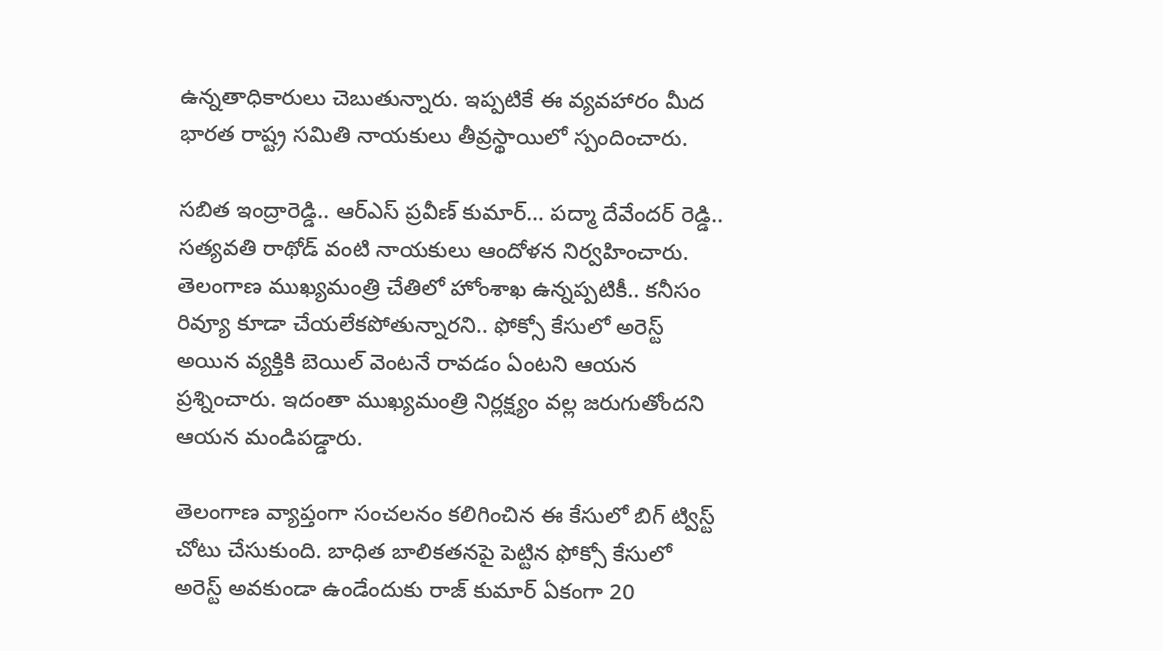ఉన్నతాధికారులు చెబుతున్నారు. ఇప్పటికే ఈ వ్యవహారం మీద భారత రాష్ట్ర సమితి నాయకులు తీవ్రస్థాయిలో స్పందించారు.

సబిత ఇంద్రారెడ్డి.. ఆర్ఎస్ ప్రవీణ్ కుమార్… పద్మా దేవేందర్ రెడ్డి.. సత్యవతి రాథోడ్ వంటి నాయకులు ఆందోళన నిర్వహించారు. తెలంగాణ ముఖ్యమంత్రి చేతిలో హోంశాఖ ఉన్నప్పటికీ.. కనీసం రివ్యూ కూడా చేయలేకపోతున్నారని.. ఫోక్సో కేసులో అరెస్ట్ అయిన వ్యక్తికి బెయిల్ వెంటనే రావడం ఏంటని ఆయన ప్రశ్నించారు. ఇదంతా ముఖ్యమంత్రి నిర్లక్ష్యం వల్ల జరుగుతోందని ఆయన మండిపడ్డారు.

తెలంగాణ వ్యాప్తంగా సంచలనం కలిగించిన ఈ కేసులో బిగ్ ట్విస్ట్ చోటు చేసుకుంది. బాధిత బాలికతనపై పెట్టిన ఫోక్సో కేసులో అరెస్ట్ అవకుండా ఉండేందుకు రాజ్ కుమార్ ఏకంగా 20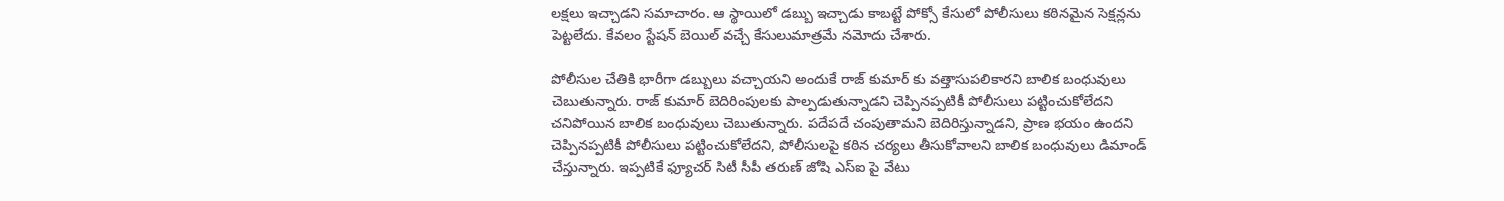లక్షలు ఇచ్చాడని సమాచారం. ఆ స్థాయిలో డబ్బు ఇచ్చాడు కాబట్టే పోక్సో కేసులో పోలీసులు కఠినమైన సెక్షన్లను పెట్టలేదు. కేవలం స్టేషన్ బెయిల్ వచ్చే కేసులుమాత్రమే నమోదు చేశారు.

పోలీసుల చేతికి భారీగా డబ్బులు వచ్చాయని అందుకే రాజ్ కుమార్ కు వత్తాసుపలికారని బాలిక బంధువులు చెబుతున్నారు. రాజ్ కుమార్ బెదిరింపులకు పాల్పడుతున్నాడని చెప్పినప్పటికీ పోలీసులు పట్టించుకోలేదని చనిపోయిన బాలిక బంధువులు చెబుతున్నారు. పదేపదే చంపుతామని బెదిరిస్తున్నాడని, ప్రాణ భయం ఉందని చెప్పినప్పటికీ పోలీసులు పట్టించుకోలేదని, పోలీసులపై కఠిన చర్యలు తీసుకోవాలని బాలిక బంధువులు డిమాండ్ చేస్తున్నారు. ఇప్పటికే ఫ్యూచర్ సిటీ సీపీ తరుణ్ జోషి ఎస్ఐ పై వేటు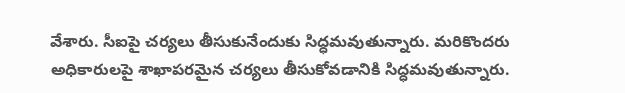వేశారు. సీఐపై చర్యలు తీసుకునేందుకు సిద్ధమవుతున్నారు. మరికొందరు అధికారులపై శాఖాపరమైన చర్యలు తీసుకోవడానికి సిద్ధమవుతున్నారు.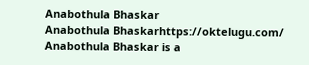Anabothula Bhaskar
Anabothula Bhaskarhttps://oktelugu.com/
Anabothula Bhaskar is a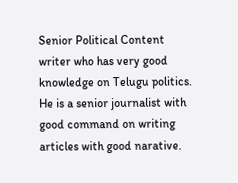Senior Political Content writer who has very good knowledge on Telugu politics. He is a senior journalist with good command on writing articles with good narative.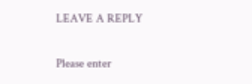LEAVE A REPLY

Please enter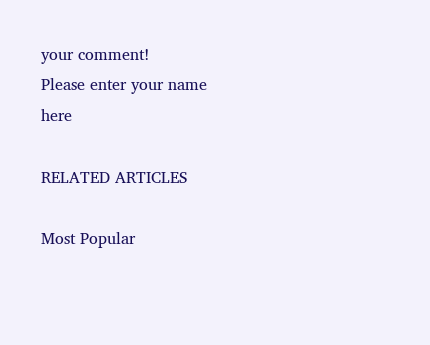your comment!
Please enter your name here

RELATED ARTICLES

Most Popular